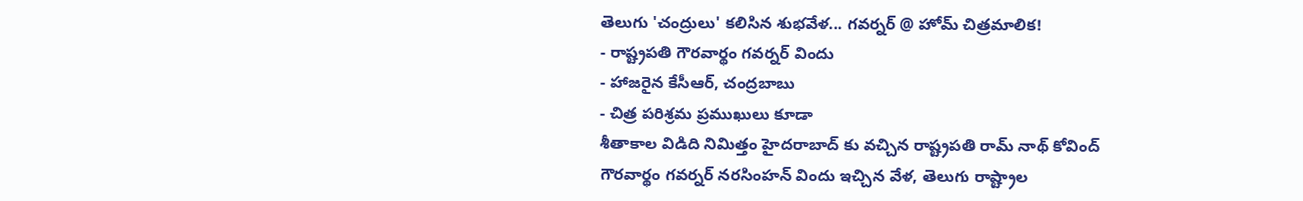తెలుగు 'చంద్రులు' కలిసిన శుభవేళ... గవర్నర్ @ హోమ్ చిత్రమాలిక!
- రాష్ట్రపతి గౌరవార్థం గవర్నర్ విందు
- హాజరైన కేసీఆర్, చంద్రబాబు
- చిత్ర పరిశ్రమ ప్రముఖులు కూడా
శీతాకాల విడిది నిమిత్తం హైదరాబాద్ కు వచ్చిన రాష్ట్రపతి రామ్ నాథ్ కోవింద్ గౌరవార్థం గవర్నర్ నరసింహన్ విందు ఇచ్చిన వేళ, తెలుగు రాష్ట్రాల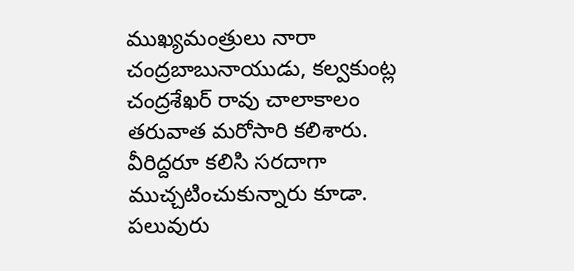ముఖ్యమంత్రులు నారా చంద్రబాబునాయుడు, కల్వకుంట్ల చంద్రశేఖర్ రావు చాలాకాలం తరువాత మరోసారి కలిశారు. వీరిద్దరూ కలిసి సరదాగా ముచ్చటించుకున్నారు కూడా. పలువురు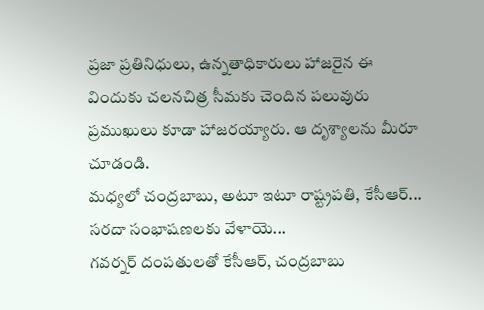ప్రజా ప్రతినిధులు, ఉన్నతాధికారులు హాజరైన ఈ విందుకు చలనచిత్ర సీమకు చెందిన పలువురు ప్రముఖులు కూడా హాజరయ్యారు. ఆ దృశ్యాలను మీరూ చూడండి.
మధ్యలో చంద్రబాబు, అటూ ఇటూ రాష్ట్రపతి, కేసీఆర్...
సరదా సంభాషణలకు వేళాయె...
గవర్నర్ దంపతులతో కేసీఆర్, చంద్రబాబు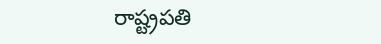రాష్ట్రపతి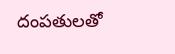దంపతులతో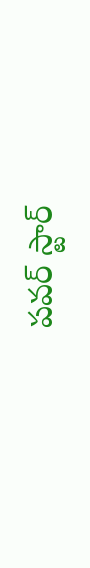పవర్ స్టార్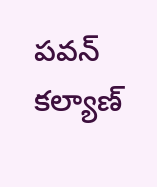పవన్ కల్యాణ్